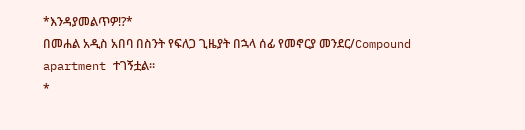*እንዳያመልጥዎ!?*
በመሐል አዲስ አበባ በስንት የፍለጋ ጊዜያት በኋላ ሰፊ የመኖርያ መንደር/Compound apartment ተገኝቷል።
*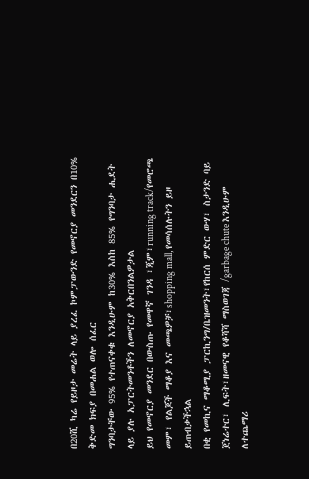በ20ሺ ካሬ የይዞታ መሬት ላይ ያረፈ ኮምፓውንድ የመኖርያ መንደርን በ10% ቅድመ ክፍያ በመሐል ወሎ ሰፈር
ግንባታቸው 95% የተጠናቀቁ እንዲሁም ከ30% እስከ 85% የግንባታ ሒደት ላይ ያሉ አፓርትመንቶችን ለመኖርያ አቅርበንልዎታል
ይህ የመኖርያ መንደር በውስጡ የመዋኛ ገንዳ ፣ጂም፣running track/የመሮጫ መም፣ የልጆች ማቆያ እና መጫዎቻ፣shopping mall, የመሳሰሉትን ይዞ ይጠብቃችኋል
በቂ የመኪና ማቆሚያ ፓርኪንግ/ቤዝመንት፣የከርሰ ምድር ውሃ፣ ስታንድ ባይ ጀነሬተር፣ ሊፍት፣ዘመናዊ የቆሻሻ ማስወገጃ /garbage chute እንዲሁም ለተጨማሪ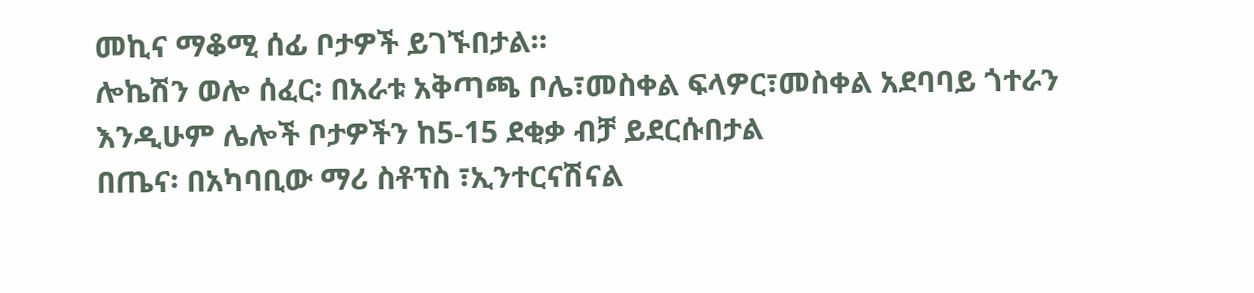መኪና ማቆሚ ሰፊ ቦታዎች ይገኙበታል።
ሎኬሽን ወሎ ሰፈር፡ በአራቱ አቅጣጫ ቦሌ፣መስቀል ፍላዎር፣መስቀል አደባባይ ጎተራን እንዲሁም ሌሎች ቦታዎችን ከ5-15 ደቂቃ ብቻ ይደርሱበታል
በጤና፡ በአካባቢው ማሪ ስቶፕስ ፣ኢንተርናሽናል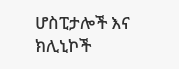ሆስፒታሎች እና ክሊኒኮች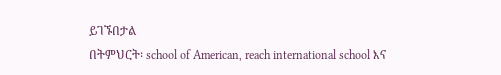ይገኙበታል
በትምህርት፡ school of American, reach international school እና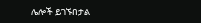ሌሎች ይገኙበታል